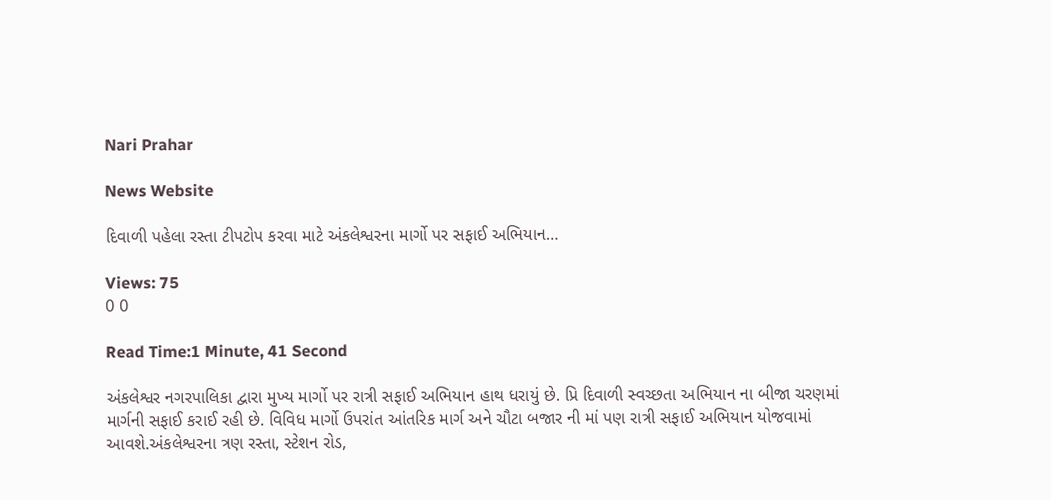Nari Prahar

News Website

દિવાળી પહેલા રસ્તા ટીપટોપ કરવા માટે અંકલેશ્વરના માર્ગો પર સફાઈ અભિયાન…

Views: 75
0 0

Read Time:1 Minute, 41 Second

અંકલેશ્વર નગરપાલિકા દ્વારા મુખ્ય માર્ગો પર રાત્રી સફાઈ અભિયાન હાથ ધરાયું છે. પ્રિ દિવાળી સ્વચ્છતા અભિયાન ના બીજા ચરણમાં માર્ગની સફાઈ કરાઈ રહી છે. વિવિધ માર્ગો ઉપરાંત આંતરિક માર્ગ અને ચૌટા બજાર ની માં પણ રાત્રી સફાઈ અભિયાન યોજવામાં આવશે.અંકલેશ્વરના ત્રણ રસ્તા, સ્ટેશન રોડ,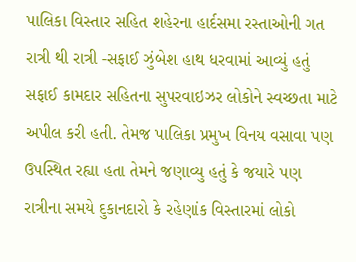પાલિકા વિસ્તાર સહિત શહેરના હાર્દસમા રસ્તાઓની ગત રાત્રી થી રાત્રી -સફાઈ ઝુંબેશ હાથ ધરવામાં આવ્યું હતું સફાઈ કામદાર સહિતના સુપરવાઇઝર લોકોને સ્વચ્છતા માટે અપીલ કરી હતી. તેમજ પાલિકા પ્રમુખ વિનય વસાવા પણ ઉપસ્થિત રહ્યા હતા તેમને જણાવ્યુ હતું કે જયારે પણ રાત્રીના સમયે દુકાનદારો કે રહેણાંક વિસ્તારમાં લોકો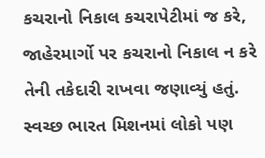કચરાનો નિકાલ કચરાપેટીમાં જ કરે, જાહેરમાર્ગો પર કચરાનો નિકાલ ન કરે તેની તકેદારી રાખવા જણાવ્યું હતું. સ્વચ્છ ભારત મિશનમાં લોકો પણ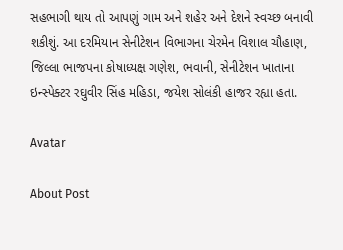સહભાગી થાય તો આપણું ગામ અને શહેર અને દેશને સ્વચ્છ બનાવી શકીશું. આ દરમિયાન સેનીટેશન વિભાગના ચેરમેન વિશાલ ચૌહાણ, જિલ્લા ભાજપના કોષાધ્યક્ષ ગણેશ, ભવાની, સેનીટેશન ખાતાના ઇન્સ્પેક્ટર રઘુવીર સિંહ મહિડા, જયેશ સોલંકી હાજર રહ્યા હતા.

Avatar

About Post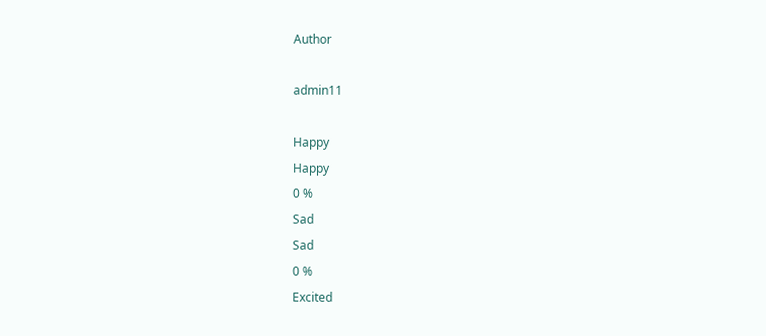Author

admin11

Happy
Happy
0 %
Sad
Sad
0 %
Excited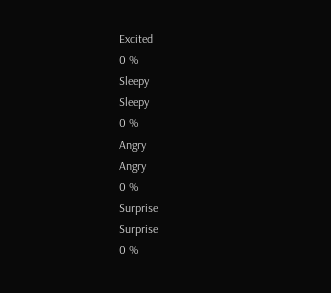Excited
0 %
Sleepy
Sleepy
0 %
Angry
Angry
0 %
Surprise
Surprise
0 %